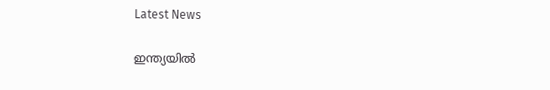Latest News

ഇന്ത്യയില്‍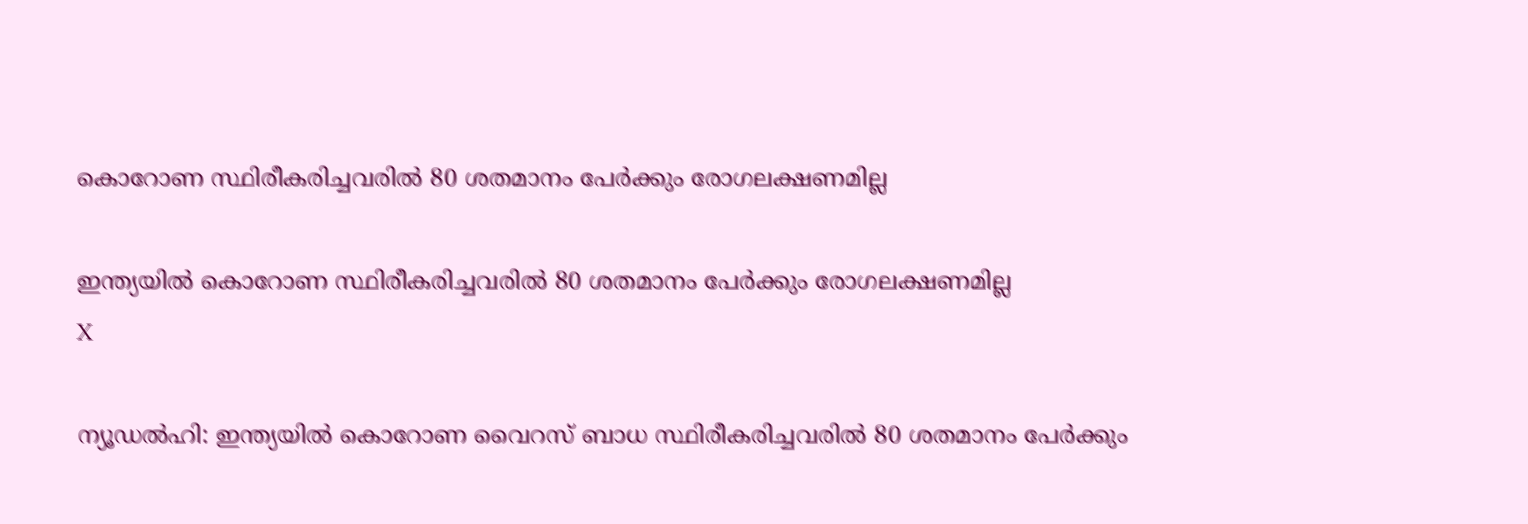കൊറോണ സ്ഥിരീകരിച്ചവരില്‍ 80 ശതമാനം പേര്‍ക്കും രോഗലക്ഷണമില്ല

ഇന്ത്യയില്‍ കൊറോണ സ്ഥിരീകരിച്ചവരില്‍ 80 ശതമാനം പേര്‍ക്കും രോഗലക്ഷണമില്ല
X

ന്യൂഡല്‍ഹി: ഇന്ത്യയില്‍ കൊറോണ വൈറസ് ബാധ സ്ഥിരീകരിച്ചവരില്‍ 80 ശതമാനം പേര്‍ക്കും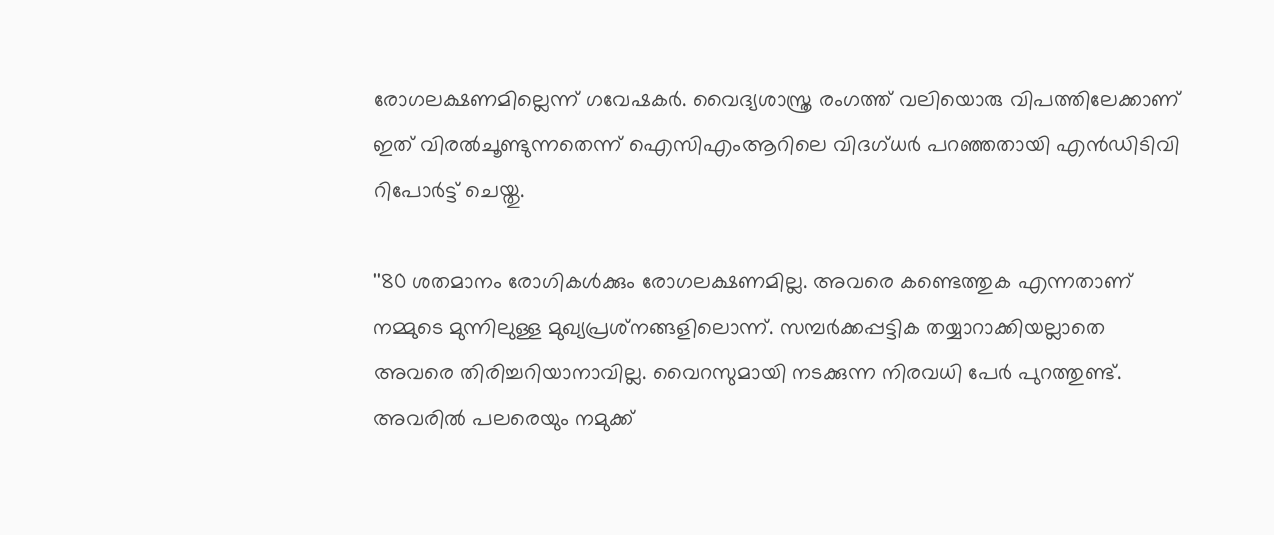രോഗലക്ഷണമില്ലെന്ന് ഗവേഷകര്‍. വൈദ്യശാസ്ത്ര രംഗത്ത് വലിയൊരു വിപത്തിലേക്കാണ് ഇത് വിരല്‍ചൂണ്ടുന്നതെന്ന് ഐസിഎംആറിലെ വിദഗ്ധര്‍ പറഞ്ഞതായി എന്‍ഡിടിവി റിപോര്‍ട്ട് ചെയ്തു.

''80 ശതമാനം രോഗികള്‍ക്കും രോഗലക്ഷണമില്ല. അവരെ കണ്ടെത്തുക എന്നതാണ് നമ്മുടെ മുന്നിലുള്ള മുഖ്യപ്രശ്‌നങ്ങളിലൊന്ന്. സമ്പര്‍ക്കപ്പട്ടിക തയ്യാറാക്കിയല്ലാതെ അവരെ തിരിച്ചറിയാനാവില്ല. വൈറസുമായി നടക്കുന്ന നിരവധി പേര്‍ പുറത്തുണ്ട്. അവരില്‍ പലരെയും നമുക്ക്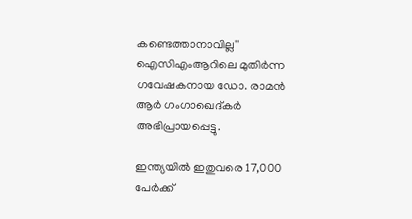കണ്ടെത്താനാവില്ല'' ഐസിഎംആറിലെ മുതിര്‍ന്ന ഗവേഷകനായ ഡോ. രാമന്‍ ആര്‍ ഗംഗാഖെദ്കര്‍ അഭിപ്രായപ്പെട്ടു.

ഇന്ത്യയില്‍ ഇതുവരെ 17,000 പേര്‍ക്ക്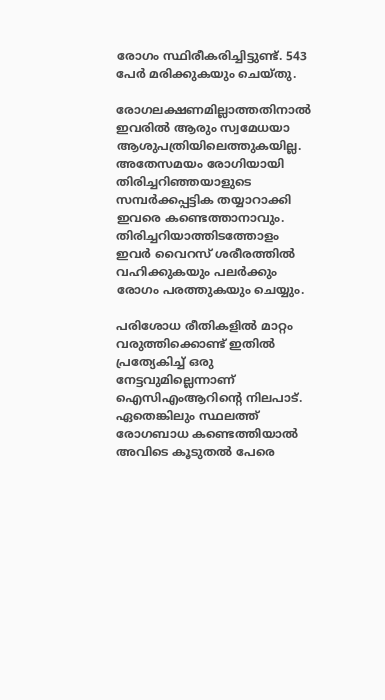രോഗം സ്ഥിരീകരിച്ചിട്ടുണ്ട്. 543 പേര്‍ മരിക്കുകയും ചെയ്തു.

രോഗലക്ഷണമില്ലാത്തതിനാല്‍ ഇവരില്‍ ആരും സ്വമേധയാ ആശുപത്രിയിലെത്തുകയില്ല. അതേസമയം രോഗിയായി തിരിച്ചറിഞ്ഞയാളുടെ സമ്പര്‍ക്കപ്പട്ടിക തയ്യാറാക്കി ഇവരെ കണ്ടെത്താനാവും. തിരിച്ചറിയാത്തിടത്തോളം ഇവര്‍ വൈറസ് ശരീരത്തില്‍ വഹിക്കുകയും പലര്‍ക്കും രോഗം പരത്തുകയും ചെയ്യും.

പരിശോധ രീതികളില്‍ മാറ്റം വരുത്തിക്കൊണ്ട് ഇതില്‍ പ്രത്യേകിച്ച് ഒരു നേട്ടവുമില്ലെന്നാണ് ഐസിഎംആറിന്റെ നിലപാട്. ഏതെങ്കിലും സ്ഥലത്ത് രോഗബാധ കണ്ടെത്തിയാല്‍ അവിടെ കൂടുതല്‍ പേരെ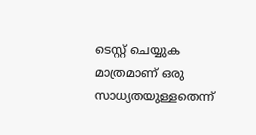ടെസ്റ്റ് ചെയ്യുക മാത്രമാണ് ഒരു സാധ്യതയുള്ളതെന്ന്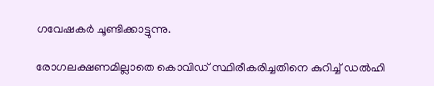ഗവേഷകര്‍ ചൂണ്ടിക്കാട്ടുന്നു.

രോഗലക്ഷണമില്ലാതെ കൊവിഡ് സ്ഥിരീകരിച്ചതിനെ കുറിച്ച് ഡല്‍ഹി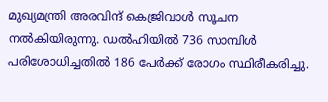മുഖ്യമന്ത്രി അരവിന്ദ് കെജ്രിവാള്‍ സൂചന നല്‍കിയിരുന്നു. ഡല്‍ഹിയില്‍ 736 സാമ്പിള്‍ പരിശോധിച്ചതില്‍ 186 പേര്‍ക്ക് രോഗം സ്ഥിരീകരിച്ചു.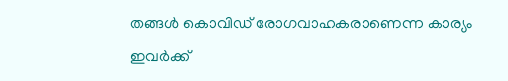തങ്ങള്‍ കൊവിഡ് രോഗവാഹകരാണെന്ന കാര്യം ഇവര്‍ക്ക്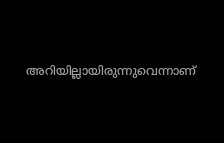അറിയില്ലായിരുന്നുവെന്നാണ്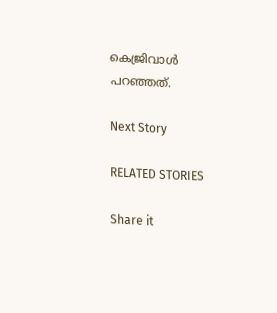കെജ്രിവാള്‍ പറഞ്ഞത്.

Next Story

RELATED STORIES

Share it